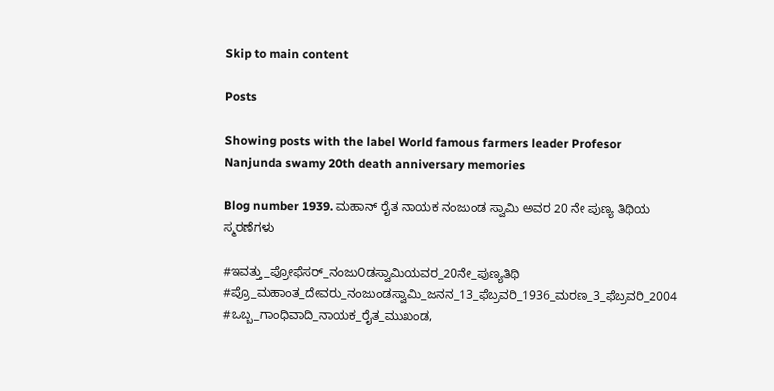Skip to main content

Posts

Showing posts with the label World famous farmers leader Profesor Nanjunda swamy 20th death anniversary memories

Blog number 1939. ಮಹಾನ್ ರೈತ ನಾಯಕ ನಂಜುಂಡ ಸ್ವಾಮಿ ಅವರ 20 ನೇ ಪುಣ್ಯ ತಿಥಿಯ ಸ್ಮರಣೆಗಳು

#ಇವತ್ತು_ಪ್ರೋಫೆಸರ್_ನಂಜು೦ಡಸ್ವಾಮಿಯವರ_20ನೇ_ಪುಣ್ಯತಿಥಿ #ಪ್ರೊ_ಮಹಾಂತ_ದೇವರು_ನಂಜುಂಡಸ್ವಾಮಿ_ಜನನ_13_ಫೆಬ್ರವರಿ_1936_ಮರಣ_3_ಫೆಬ್ರವರಿ_2004  #ಒಬ್ಬ_ಗಾಂಧಿವಾದಿ_ನಾಯಕ_ರೈತ_ಮುಖಂಡ,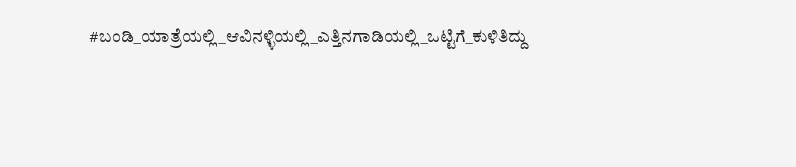#ಬಂಡಿ_ಯಾತ್ರೆಯಲ್ಲಿ_ಆವಿನಳ್ಳಿಯಲ್ಲಿ_ಎತ್ತಿನಗಾಡಿಯಲ್ಲಿ_ಒಟ್ಟಿಗೆ_ಕುಳಿತಿದ್ದು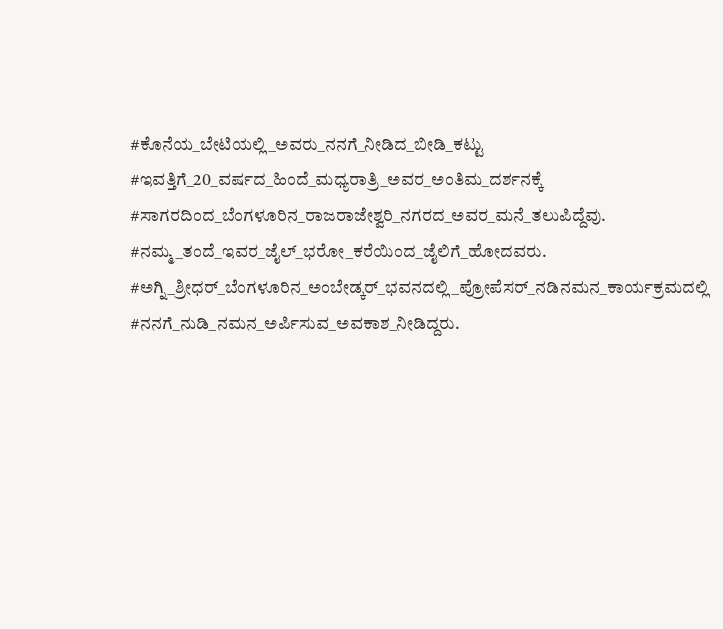#ಕೊನೆಯ_ಬೇಟಿಯಲ್ಲಿ_ಅವರು_ನನಗೆ_ನೀಡಿದ_ಬೀಡಿ_ಕಟ್ಟು #ಇವತ್ತಿಗೆ_20_ವರ್ಷದ_ಹಿಂದೆ_ಮಧ್ಯರಾತ್ರಿ_ಅವರ_ಅಂತಿಮ_ದರ್ಶನಕ್ಕೆ  #ಸಾಗರದಿಂದ_ಬೆಂಗಳೂರಿನ_ರಾಜರಾಜೇಶ್ವರಿ_ನಗರದ_ಅವರ_ಮನೆ_ತಲುಪಿದ್ದೆವು. #ನಮ್ಮ_ತಂದೆ_ಇವರ_ಜೈಲ್_ಭರೋ_ಕರೆಯಿಂದ_ಜೈಲಿಗೆ_ಹೋದವರು. #ಅಗ್ನಿ_ಶ್ರೀಧರ್_ಬೆಂಗಳೂರಿನ_ಅಂಬೇಡ್ಕರ್_ಭವನದಲ್ಲಿ_ಪ್ರೋಪೆಸರ್_ನಡಿನಮನ_ಕಾರ್ಯಕ್ರಮದಲ್ಲಿ #ನನಗೆ_ನುಡಿ_ನಮನ_ಅರ್ಪಿಸುವ_ಅವಕಾಶ_ನೀಡಿದ್ದರು.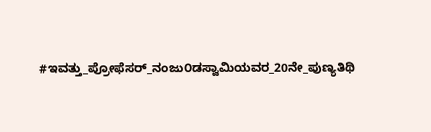#ಇವತ್ತು_ಪ್ರೋಫೆಸರ್_ನಂಜು೦ಡಸ್ವಾಮಿಯವರ_20ನೇ_ಪುಣ್ಯತಿಥಿ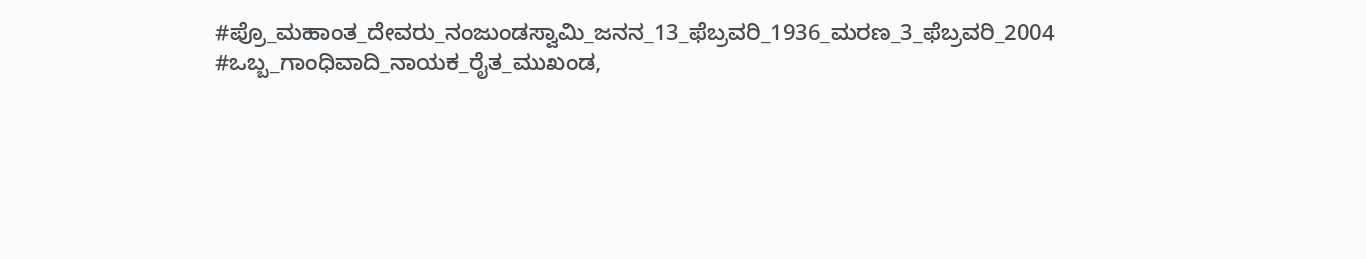#ಪ್ರೊ_ಮಹಾಂತ_ದೇವರು_ನಂಜುಂಡಸ್ವಾಮಿ_ಜನನ_13_ಫೆಬ್ರವರಿ_1936_ಮರಣ_3_ಫೆಬ್ರವರಿ_2004  #ಒಬ್ಬ_ಗಾಂಧಿವಾದಿ_ನಾಯಕ_ರೈತ_ಮುಖಂಡ,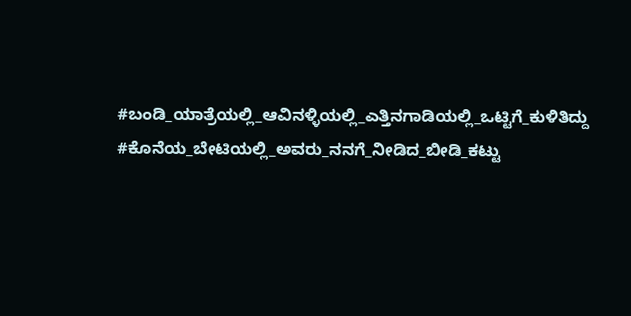#ಬಂಡಿ_ಯಾತ್ರೆಯಲ್ಲಿ_ಆವಿನಳ್ಳಿಯಲ್ಲಿ_ಎತ್ತಿನಗಾಡಿಯಲ್ಲಿ_ಒಟ್ಟಿಗೆ_ಕುಳಿತಿದ್ದು #ಕೊನೆಯ_ಬೇಟಿಯಲ್ಲಿ_ಅವರು_ನನಗೆ_ನೀಡಿದ_ಬೀಡಿ_ಕಟ್ಟು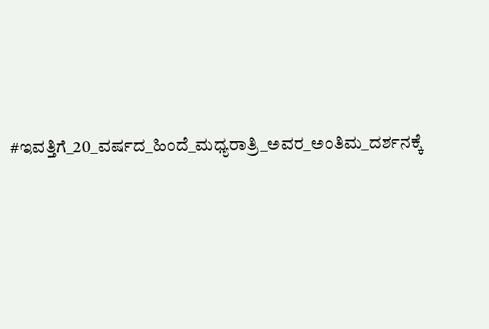#ಇವತ್ತಿಗೆ_20_ವರ್ಷದ_ಹಿಂದೆ_ಮಧ್ಯರಾತ್ರಿ_ಅವರ_ಅಂತಿಮ_ದರ್ಶನಕ್ಕೆ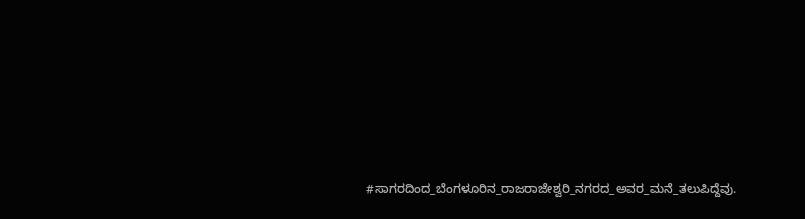#ಸಾಗರದಿಂದ_ಬೆಂಗಳೂರಿನ_ರಾಜರಾಜೇಶ್ವರಿ_ನಗರದ_ಅವರ_ಮನೆ_ತಲುಪಿದ್ದೆವು.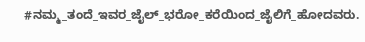#ನಮ್ಮ_ತಂದೆ_ಇವರ_ಜೈಲ್_ಭರೋ_ಕರೆಯಿಂದ_ಜೈಲಿಗೆ_ಹೋದವರು.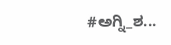#ಅಗ್ನಿ_ಶ...